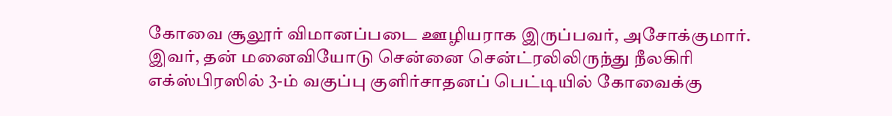கோவை சூலூர் விமானப்படை ஊழியராக இருப்பவர், அசோக்குமார். இவர், தன் மனைவியோடு சென்னை சென்ட்ரலிலிருந்து நீலகிரி எக்ஸ்பிரஸில் 3-ம் வகுப்பு குளிர்சாதனப் பெட்டியில் கோவைக்கு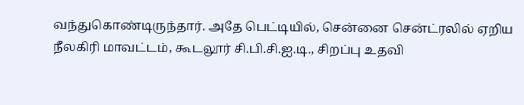வந்துகொண்டிருந்தார். அதே பெட்டியில், சென்னை சென்ட்ரலில் ஏறிய நீலகிரி மாவட்டம், கூடலூர் சி.பி.சி.ஐ.டி., சிறப்பு உதவி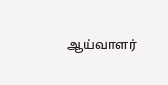ஆய்வாளர்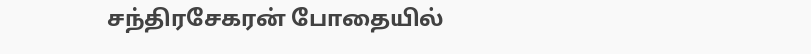சந்திரசேகரன் போதையில்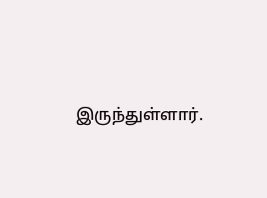இருந்துள்ளார்.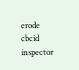erode cbcid inspector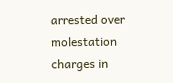arrested over molestation charges in